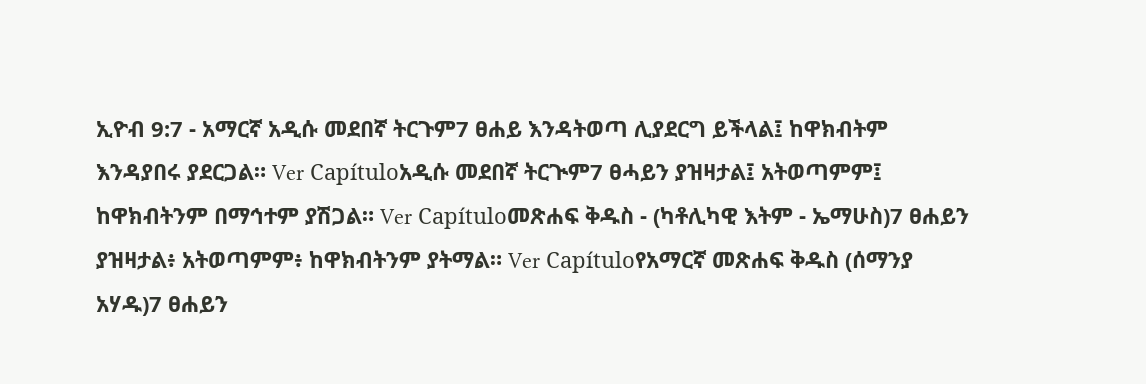ኢዮብ 9:7 - አማርኛ አዲሱ መደበኛ ትርጉም7 ፀሐይ እንዳትወጣ ሊያደርግ ይችላል፤ ከዋክብትም እንዳያበሩ ያደርጋል። Ver Capítuloአዲሱ መደበኛ ትርጒም7 ፀሓይን ያዝዛታል፤ አትወጣምም፤ ከዋክብትንም በማኅተም ያሽጋል። Ver Capítuloመጽሐፍ ቅዱስ - (ካቶሊካዊ እትም - ኤማሁስ)7 ፀሐይን ያዝዛታል፥ አትወጣምም፥ ከዋክብትንም ያትማል። Ver Capítuloየአማርኛ መጽሐፍ ቅዱስ (ሰማንያ አሃዱ)7 ፀሐይን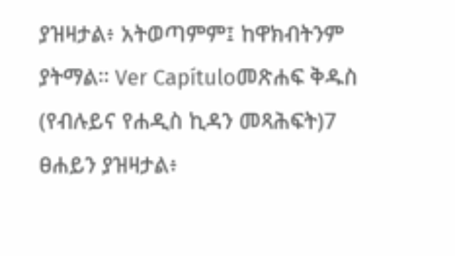ያዝዛታል፥ አትወጣምም፤ ከዋክብትንም ያትማል። Ver Capítuloመጽሐፍ ቅዱስ (የብሉይና የሐዲስ ኪዳን መጻሕፍት)7 ፀሐይን ያዝዛታል፥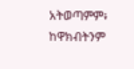አትወጣምም፥ ከዋክብትንም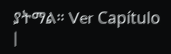ያትማል። Ver Capítulo |